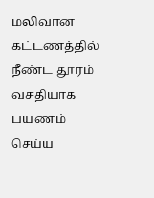மலிவான கட்டணத்தில் நீண்ட தூரம் வசதியாக பயணம் செய்ய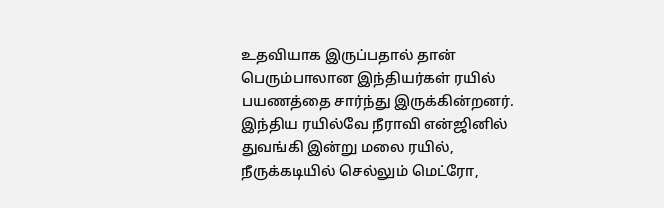உதவியாக இருப்பதால் தான் பெரும்பாலான இந்தியர்கள் ரயில் பயணத்தை சார்ந்து இருக்கின்றனர். இந்திய ரயில்வே நீராவி என்ஜினில் துவங்கி இன்று மலை ரயில், நீருக்கடியில் செல்லும் மெட்ரோ,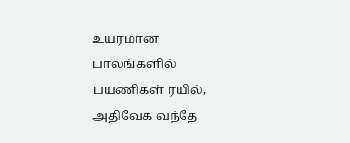உயரமான பாலங்களில் பயணிகள் ரயில், அதிவேக வந்தே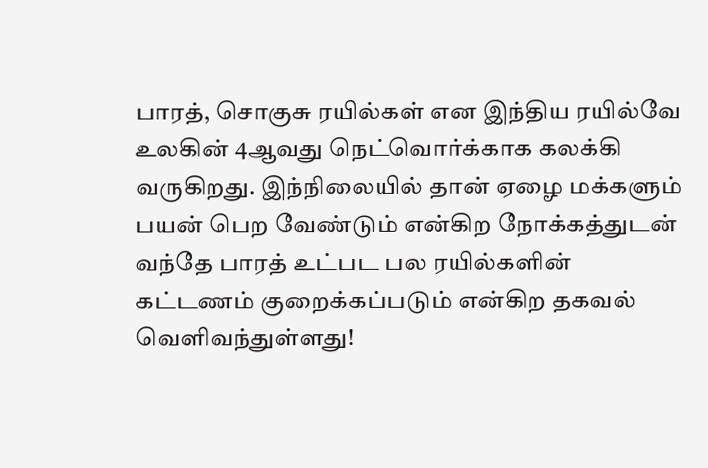பாரத், சொகுசு ரயில்கள் என இந்திய ரயில்வே உலகின் 4ஆவது நெட்வொர்க்காக கலக்கி வருகிறது. இந்நிலையில் தான் ஏழை மக்களும் பயன் பெற வேண்டும் என்கிற நோக்கத்துடன் வந்தே பாரத் உட்பட பல ரயில்களின் கட்டணம் குறைக்கப்படும் என்கிற தகவல் வெளிவந்துள்ளது!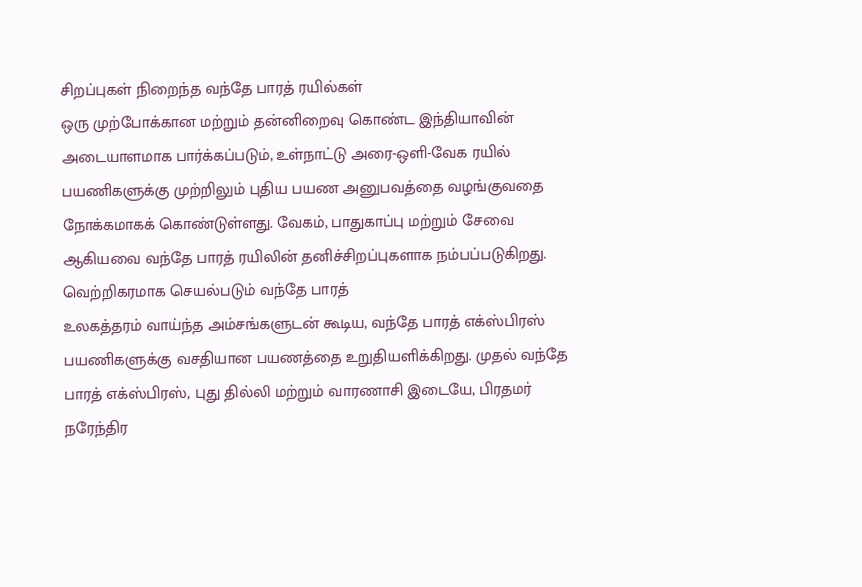சிறப்புகள் நிறைந்த வந்தே பாரத் ரயில்கள்
ஒரு முற்போக்கான மற்றும் தன்னிறைவு கொண்ட இந்தியாவின் அடையாளமாக பார்க்கப்படும், உள்நாட்டு அரை-ஒளி-வேக ரயில் பயணிகளுக்கு முற்றிலும் புதிய பயண அனுபவத்தை வழங்குவதை நோக்கமாகக் கொண்டுள்ளது. வேகம், பாதுகாப்பு மற்றும் சேவை ஆகியவை வந்தே பாரத் ரயிலின் தனிச்சிறப்புகளாக நம்பப்படுகிறது.
வெற்றிகரமாக செயல்படும் வந்தே பாரத்
உலகத்தரம் வாய்ந்த அம்சங்களுடன் கூடிய, வந்தே பாரத் எக்ஸ்பிரஸ் பயணிகளுக்கு வசதியான பயணத்தை உறுதியளிக்கிறது. முதல் வந்தே பாரத் எக்ஸ்பிரஸ், புது தில்லி மற்றும் வாரணாசி இடையே, பிரதமர் நரேந்திர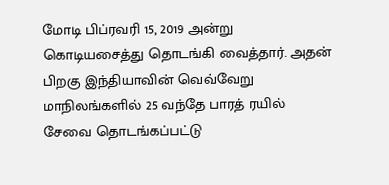மோடி பிப்ரவரி 15, 2019 அன்று கொடியசைத்து தொடங்கி வைத்தார். அதன் பிறகு இந்தியாவின் வெவ்வேறு மாநிலங்களில் 25 வந்தே பாரத் ரயில் சேவை தொடங்கப்பட்டு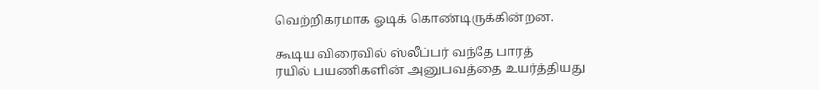வெற்றிகரமாக ஓடிக் கொண்டிருக்கின்றன.

கூடிய விரைவில் ஸ்லீப்பர் வந்தே பாரத்
ரயில் பயணிகளின் அனுபவத்தை உயர்த்தியது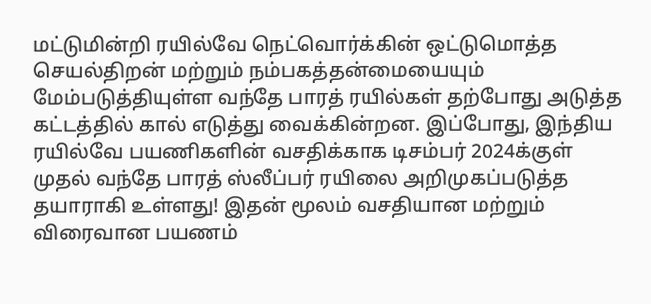மட்டுமின்றி ரயில்வே நெட்வொர்க்கின் ஒட்டுமொத்த செயல்திறன் மற்றும் நம்பகத்தன்மையையும் மேம்படுத்தியுள்ள வந்தே பாரத் ரயில்கள் தற்போது அடுத்த கட்டத்தில் கால் எடுத்து வைக்கின்றன. இப்போது, இந்திய ரயில்வே பயணிகளின் வசதிக்காக டிசம்பர் 2024க்குள் முதல் வந்தே பாரத் ஸ்லீப்பர் ரயிலை அறிமுகப்படுத்த தயாராகி உள்ளது! இதன் மூலம் வசதியான மற்றும் விரைவான பயணம்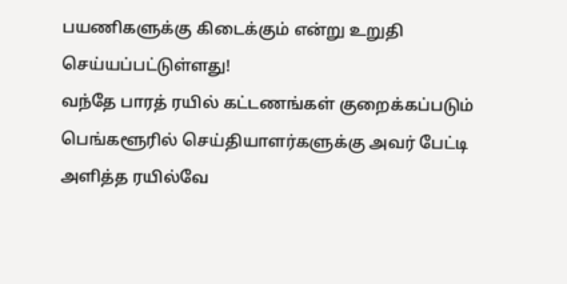பயணிகளுக்கு கிடைக்கும் என்று உறுதி செய்யப்பட்டுள்ளது!
வந்தே பாரத் ரயில் கட்டணங்கள் குறைக்கப்படும்
பெங்களூரில் செய்தியாளர்களுக்கு அவர் பேட்டி அளித்த ரயில்வே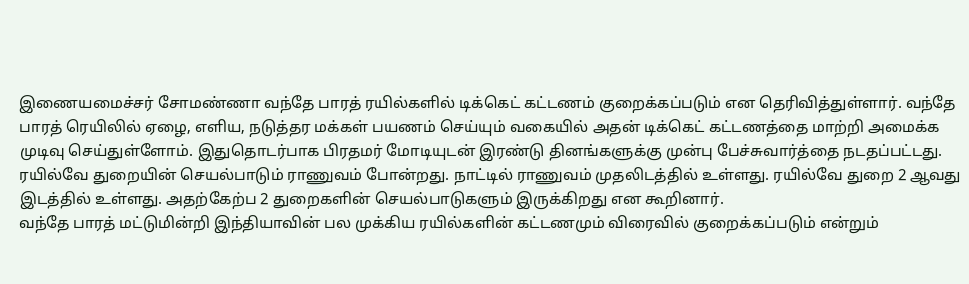இணையமைச்சர் சோமண்ணா வந்தே பாரத் ரயில்களில் டிக்கெட் கட்டணம் குறைக்கப்படும் என தெரிவித்துள்ளார். வந்தே பாரத் ரெயிலில் ஏழை, எளிய, நடுத்தர மக்கள் பயணம் செய்யும் வகையில் அதன் டிக்கெட் கட்டணத்தை மாற்றி அமைக்க முடிவு செய்துள்ளோம். இதுதொடர்பாக பிரதமர் மோடியுடன் இரண்டு தினங்களுக்கு முன்பு பேச்சுவார்த்தை நடதப்பட்டது. ரயில்வே துறையின் செயல்பாடும் ராணுவம் போன்றது. நாட்டில் ராணுவம் முதலிடத்தில் உள்ளது. ரயில்வே துறை 2 ஆவது இடத்தில் உள்ளது. அதற்கேற்ப 2 துறைகளின் செயல்பாடுகளும் இருக்கிறது என கூறினார்.
வந்தே பாரத் மட்டுமின்றி இந்தியாவின் பல முக்கிய ரயில்களின் கட்டணமும் விரைவில் குறைக்கப்படும் என்றும்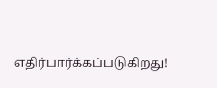எதிர்பார்க்கப்படுகிறது!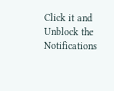Click it and Unblock the Notifications